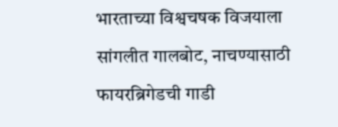भारताच्या विश्वचषक विजयाला सांगलीत गालबोट, नाचण्यासाठी फायरब्रिगेडची गाडी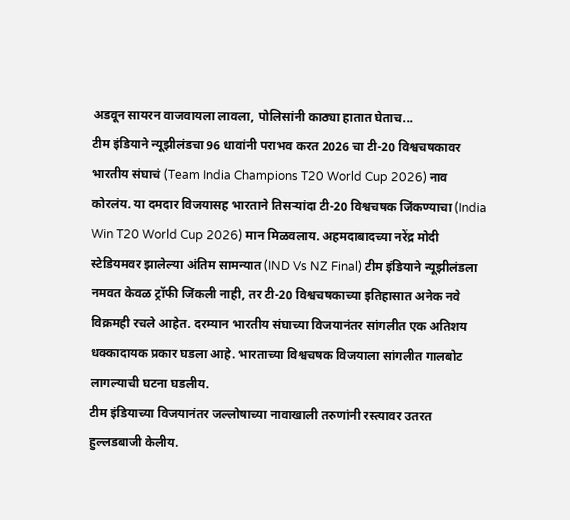अडवून सायरन वाजवायला लावला, पोलिसांनी काठ्या हातात घेताच...
टीम इंडियाने न्यूझीलंडचा 96 धावांनी पराभव करत 2026 चा टी-20 विश्वचषकावर भारतीय संघाचं (Team India Champions T20 World Cup 2026) नाव कोरलंय. या दमदार विजयासह भारताने तिसऱ्यांदा टी-20 विश्वचषक जिंकण्याचा (India Win T20 World Cup 2026) मान मिळवलाय. अहमदाबादच्या नरेंद्र मोदी स्टेडियमवर झालेल्या अंतिम सामन्यात (IND Vs NZ Final) टीम इंडियाने न्यूझीलंडला नमवत केवळ ट्रॉफी जिंकली नाही, तर टी-20 विश्वचषकाच्या इतिहासात अनेक नवे विक्रमही रचले आहेत. दरम्यान भारतीय संघाच्या विजयानंतर सांगलीत एक अतिशय धक्कादायक प्रकार घडला आहे. भारताच्या विश्वचषक विजयाला सांगलीत गालबोट लागल्याची घटना घडलीय.
टीम इंडियाच्या विजयानंतर जल्लोषाच्या नावाखाली तरुणांनी रस्त्यावर उतरत हुल्लडबाजी केलीय.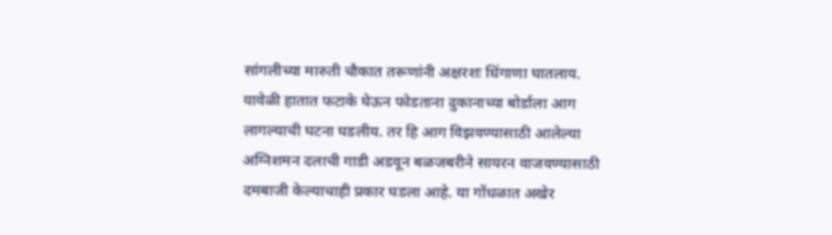सांगलीच्या मारुती चौकात तरूणांनी अक्षरशः धिंगाणा घातलाय. यावेळी हातात फटाके घेऊन फोडताना दुकानाच्या बोर्डाला आग लागल्याची घटना घडलीय. तर हि आग विझवण्यासाठी आलेल्या अग्निशमन दलाची गाडी अडवून बळजबरीने सायरन वाजवण्यासाठी दमबाजी केल्याचाही प्रकार घडला आहे. या गोंधळात अखेर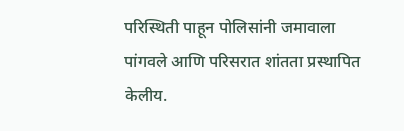परिस्थिती पाहून पोलिसांनी जमावाला पांगवले आणि परिसरात शांतता प्रस्थापित केलीय.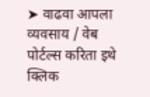➤ वाढवा आपला व्यवसाय / वेब पोर्टल्स करिता इथे क्लिक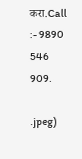करा.Call :- 9890 546 909.

.jpeg)